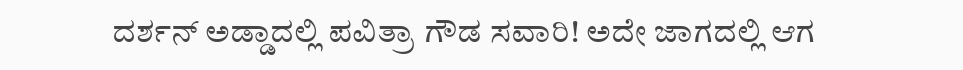ದರ್ಶನ್ ಅಡ್ಡಾದಲ್ಲಿ ಪವಿತ್ರಾ ಗೌಡ ಸವಾರಿ! ಅದೇ ಜಾಗದಲ್ಲಿ ಆಗ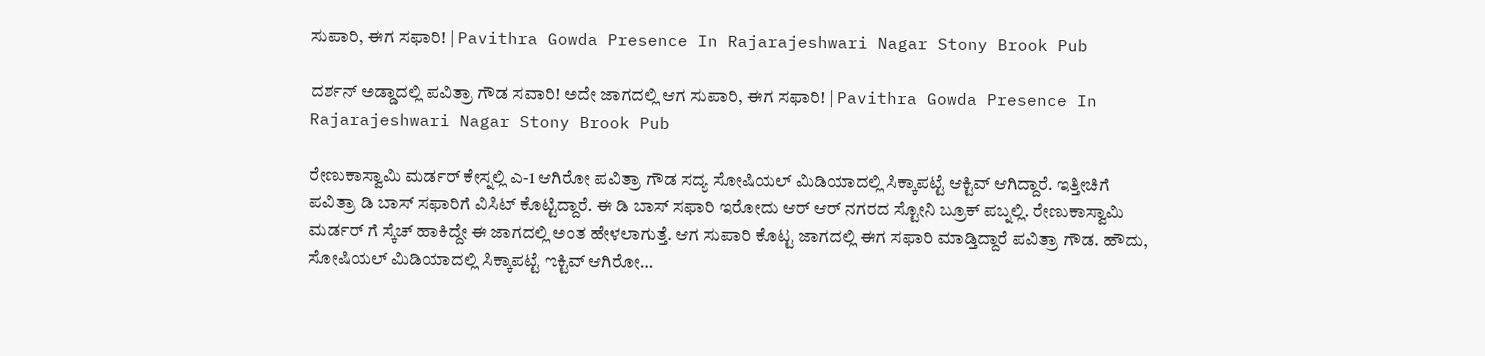ಸುಪಾರಿ, ಈಗ ಸಫಾರಿ! | Pavithra Gowda Presence In Rajarajeshwari Nagar Stony Brook Pub

ದರ್ಶನ್ ಅಡ್ಡಾದಲ್ಲಿ ಪವಿತ್ರಾ ಗೌಡ ಸವಾರಿ! ಅದೇ ಜಾಗದಲ್ಲಿ ಆಗ ಸುಪಾರಿ, ಈಗ ಸಫಾರಿ! | Pavithra Gowda Presence In Rajarajeshwari Nagar Stony Brook Pub

ರೇಣುಕಾಸ್ವಾಮಿ ಮರ್ಡರ್ ಕೇಸ್ನಲ್ಲಿ ಎ-1 ಆಗಿರೋ ಪವಿತ್ರಾ ಗೌಡ ಸದ್ಯ ಸೋಷಿಯಲ್ ಮಿಡಿಯಾದಲ್ಲಿ ಸಿಕ್ಕಾಪಟ್ಟೆ ಆಕ್ಟಿವ್ ಆಗಿದ್ದಾರೆ. ಇತ್ತೀಚಿಗೆ ಪವಿತ್ರಾ ಡಿ ಬಾಸ್ ಸಫಾರಿಗೆ ವಿಸಿಟ್ ಕೊಟ್ಟಿದ್ದಾರೆ. ಈ ಡಿ ಬಾಸ್ ಸಫಾರಿ ಇರೋದು ಆರ್ ಆರ್ ನಗರದ ಸ್ಟೋನಿ ಬ್ರೂಕ್ ಪಬ್ನಲ್ಲಿ. ರೇಣುಕಾಸ್ವಾಮಿ ಮರ್ಡರ್ ಗೆ ಸ್ಕೆಚ್ ಹಾಕಿದ್ದೇ ಈ ಜಾಗದಲ್ಲಿ ಅಂತ ಹೇಳಲಾಗುತ್ತೆ. ಆಗ ಸುಪಾರಿ ಕೊಟ್ಟ ಜಾಗದಲ್ಲಿ ಈಗ ಸಫಾರಿ ಮಾಡ್ತಿದ್ದಾರೆ ಪವಿತ್ರಾ ಗೌಡ. ಹೌದು, ಸೋಷಿಯಲ್ ಮಿಡಿಯಾದಲ್ಲಿ ಸಿಕ್ಕಾಪಟ್ಟೆ ಌಕ್ಟಿವ್ ಆಗಿರೋ…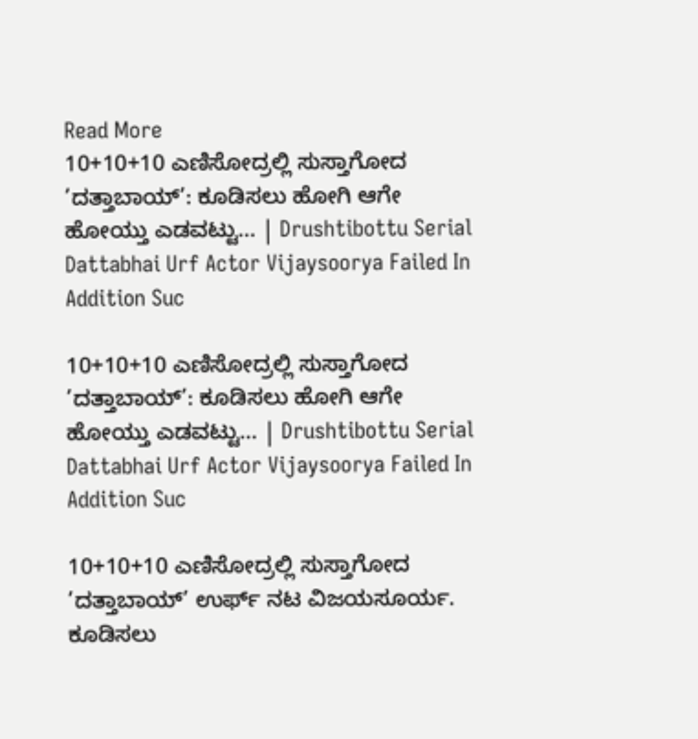Read More
10+10+10 ಎಣಿಸೋದ್ರಲ್ಲಿ ಸುಸ್ತಾಗೋದ ’ದತ್ತಾಬಾಯ್’: ಕೂಡಿಸಲು ಹೋಗಿ ಆಗೇ ಹೋಯ್ತು ಎಡವಟ್ಟು… | Drushtibottu Serial Dattabhai Urf Actor Vijaysoorya Failed In Addition Suc

10+10+10 ಎಣಿಸೋದ್ರಲ್ಲಿ ಸುಸ್ತಾಗೋದ ’ದತ್ತಾಬಾಯ್’: ಕೂಡಿಸಲು ಹೋಗಿ ಆಗೇ ಹೋಯ್ತು ಎಡವಟ್ಟು… | Drushtibottu Serial Dattabhai Urf Actor Vijaysoorya Failed In Addition Suc

10+10+10 ಎಣಿಸೋದ್ರಲ್ಲಿ ಸುಸ್ತಾಗೋದ ’ದತ್ತಾಬಾಯ್’ ಉರ್ಫ್ ನಟ ವಿಜಯಸೂರ್ಯ. ಕೂಡಿಸಲು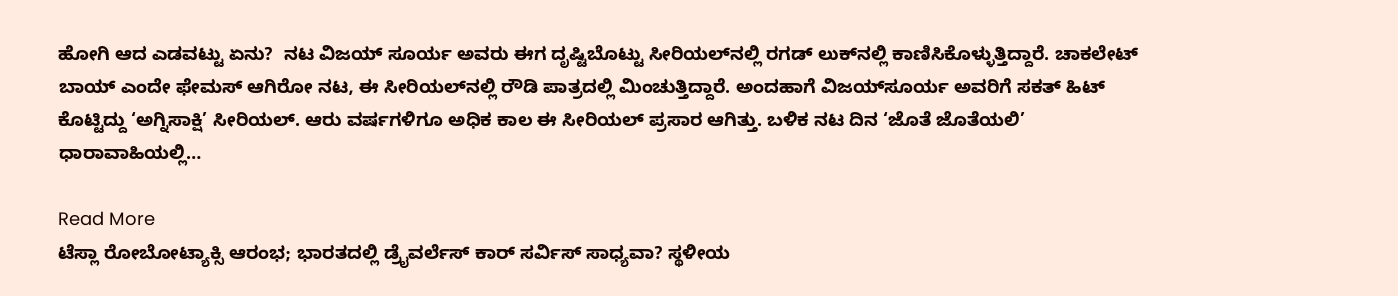ಹೋಗಿ ಆದ ಎಡವಟ್ಟು ಏನು?  ನಟ ವಿಜಯ್ ಸೂರ್ಯ ಅವರು ಈಗ ದೃಷ್ಟಿಬೊಟ್ಟು ಸೀರಿಯಲ್‌ನಲ್ಲಿ ರಗಡ್‌ ಲುಕ್‌ನಲ್ಲಿ ಕಾಣಿಸಿಕೊಳ್ಳುತ್ತಿದ್ದಾರೆ. ಚಾಕಲೇಟ್‌ ಬಾಯ್‌ ಎಂದೇ ಫೇಮಸ್‌ ಆಗಿರೋ ನಟ, ಈ ಸೀರಿಯಲ್‌ನಲ್ಲಿ ರೌಡಿ ಪಾತ್ರದಲ್ಲಿ ಮಿಂಚುತ್ತಿದ್ದಾರೆ. ಅಂದಹಾಗೆ ವಿಜಯ್‌ಸೂರ್ಯ ಅವರಿಗೆ ಸಕತ್‌ ಹಿಟ್‌ ಕೊಟ್ಟಿದ್ದು ‘ಅಗ್ನಿಸಾಕ್ಷಿ’ ಸೀರಿಯಲ್‌. ಆರು ವರ್ಷಗಳಿಗೂ ಅಧಿಕ ಕಾಲ ಈ ಸೀರಿಯಲ್‌ ಪ್ರಸಾರ ಆಗಿತ್ತು. ಬಳಿಕ ನಟ ದಿನ ‘ಜೊತೆ ಜೊತೆಯಲಿ’ ಧಾರಾವಾಹಿಯಲ್ಲಿ…

Read More
ಟೆಸ್ಲಾ ರೋಬೋಟ್ಯಾಕ್ಸಿ ಆರಂಭ; ಭಾರತದಲ್ಲಿ ಡ್ರೈವರ್ಲೆಸ್ ಕಾರ್ ಸರ್ವಿಸ್ ಸಾಧ್ಯವಾ? ಸ್ಥಳೀಯ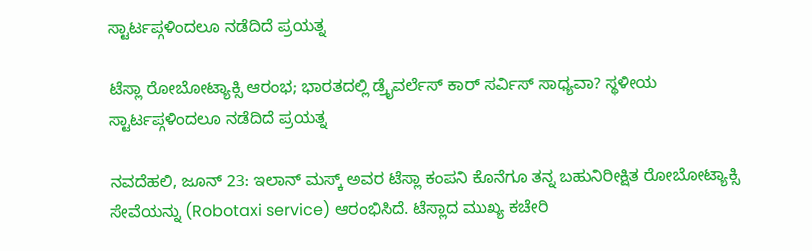ಸ್ಟಾರ್ಟಪ್ಗಳಿಂದಲೂ ನಡೆದಿದೆ ಪ್ರಯತ್ನ

ಟೆಸ್ಲಾ ರೋಬೋಟ್ಯಾಕ್ಸಿ ಆರಂಭ; ಭಾರತದಲ್ಲಿ ಡ್ರೈವರ್ಲೆಸ್ ಕಾರ್ ಸರ್ವಿಸ್ ಸಾಧ್ಯವಾ? ಸ್ಥಳೀಯ ಸ್ಟಾರ್ಟಪ್ಗಳಿಂದಲೂ ನಡೆದಿದೆ ಪ್ರಯತ್ನ

ನವದೆಹಲಿ, ಜೂನ್ 23: ಇಲಾನ್ ಮಸ್ಕ್ ಅವರ ಟೆಸ್ಲಾ ಕಂಪನಿ ಕೊನೆಗೂ ತನ್ನ ಬಹುನಿರೀಕ್ಷಿತ ರೋಬೋಟ್ಯಾಕ್ಸಿ ಸೇವೆಯನ್ನು (Robotaxi service) ಆರಂಭಿಸಿದೆ. ಟೆಸ್ಲಾದ ಮುಖ್ಯ ಕಚೇರಿ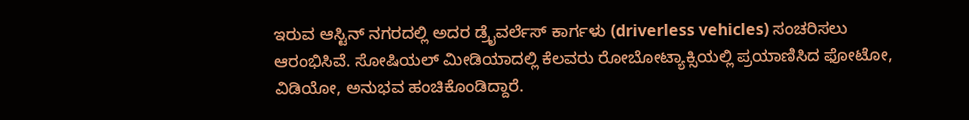ಇರುವ ಆಸ್ಟಿನ್ ನಗರದಲ್ಲಿ ಅದರ ಡ್ರೈವರ್ಲೆಸ್ ಕಾರ್ಗಳು (driverless vehicles) ಸಂಚರಿಸಲು ಆರಂಭಿಸಿವೆ. ಸೋಷಿಯಲ್ ಮೀಡಿಯಾದಲ್ಲಿ ಕೆಲವರು ರೋಬೋಟ್ಯಾಕ್ಸಿಯಲ್ಲಿ ಪ್ರಯಾಣಿಸಿದ ಫೋಟೋ, ವಿಡಿಯೋ, ಅನುಭವ ಹಂಚಿಕೊಂಡಿದ್ದಾರೆ.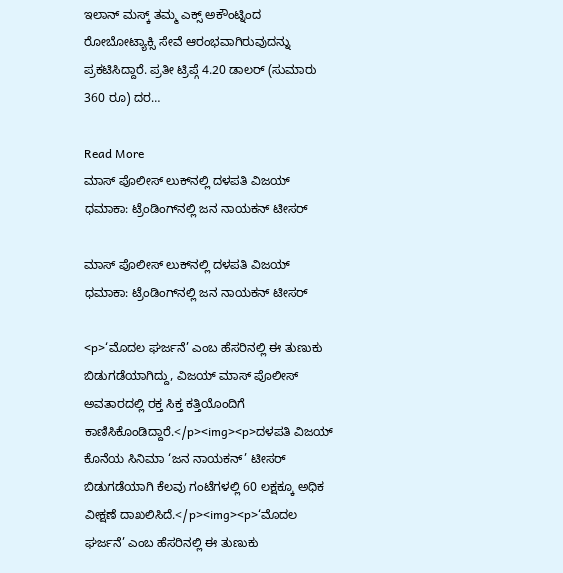ಇಲಾನ್ ಮಸ್ಕ್ ತಮ್ಮ ಎಕ್ಸ್ ಅಕೌಂಟ್ನಿಂದ ರೋಬೋಟ್ಯಾಕ್ಸಿ ಸೇವೆ ಆರಂಭವಾಗಿರುವುದನ್ನು ಪ್ರಕಟಿಸಿದ್ದಾರೆ. ಪ್ರತೀ ಟ್ರಿಪ್ಗೆ 4.20 ಡಾಲರ್ (ಸುಮಾರು 360 ರೂ) ದರ…

Read More
ಮಾಸ್ ಪೊಲೀಸ್ ಲುಕ್‌ನಲ್ಲಿ ದಳಪತಿ ವಿಜಯ್ ಧಮಾಕಾ: ಟ್ರೆಂಡಿಂಗ್‌ನಲ್ಲಿ ಜನ ನಾಯಕನ್ ಟೀಸರ್

ಮಾಸ್ ಪೊಲೀಸ್ ಲುಕ್‌ನಲ್ಲಿ ದಳಪತಿ ವಿಜಯ್ ಧಮಾಕಾ: ಟ್ರೆಂಡಿಂಗ್‌ನಲ್ಲಿ ಜನ ನಾಯಕನ್ ಟೀಸರ್

<p>‘ಮೊದಲ ಘರ್ಜನೆ’ ಎಂಬ ಹೆಸರಿನಲ್ಲಿ ಈ ತುಣುಕು ಬಿಡುಗಡೆಯಾಗಿದ್ದು, ವಿಜಯ್ ಮಾಸ್ ಪೊಲೀಸ್ ಅವತಾರದಲ್ಲಿ ರಕ್ತ ಸಿಕ್ತ ಕತ್ತಿಯೊಂದಿಗೆ ಕಾಣಿಸಿಕೊಂಡಿದ್ದಾರೆ.</p><img><p>ದಳಪತಿ ವಿಜಯ್ ಕೊನೆಯ ಸಿನಿಮಾ ‘ಜನ ನಾಯಕನ್’ ಟೀಸರ್ ಬಿಡುಗಡೆಯಾಗಿ ಕೆಲವು ಗಂಟೆಗಳಲ್ಲಿ 60 ಲಕ್ಷಕ್ಕೂ ಅಧಿಕ ವೀಕ್ಷಣೆ ದಾಖಲಿಸಿದೆ.</p><img><p>‘ಮೊದಲ ಘರ್ಜನೆ’ ಎಂಬ ಹೆಸರಿನಲ್ಲಿ ಈ ತುಣುಕು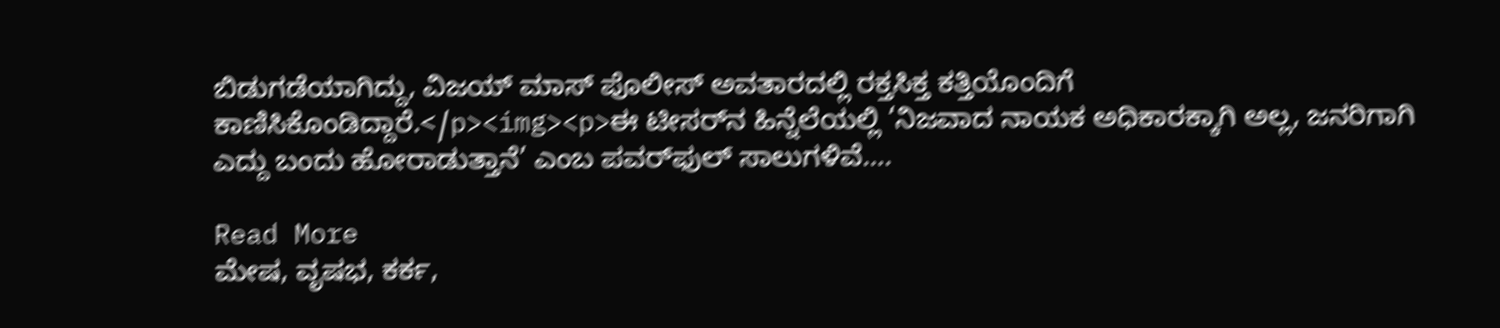ಬಿಡುಗಡೆಯಾಗಿದ್ದು, ವಿಜಯ್ ಮಾಸ್ ಪೊಲೀಸ್ ಅವತಾರದಲ್ಲಿ ರಕ್ತಸಿಕ್ತ ಕತ್ತಿಯೊಂದಿಗೆ ಕಾಣಿಸಿಕೊಂಡಿದ್ದಾರೆ.</p><img><p>ಈ ಟೀಸರ್‌ನ ಹಿನ್ನೆಲೆಯಲ್ಲಿ ‘ನಿಜವಾದ ನಾಯಕ ಅಧಿಕಾರಕ್ಕಾಗಿ ಅಲ್ಲ, ಜನರಿಗಾಗಿ ಎದ್ದು ಬಂದು ಹೋರಾಡುತ್ತಾನೆ’ ಎಂಬ ಪವರ್‌ಫುಲ್ ಸಾಲುಗಳಿವೆ….

Read More
ಮೇಷ, ವೃಷಭ, ಕರ್ಕ,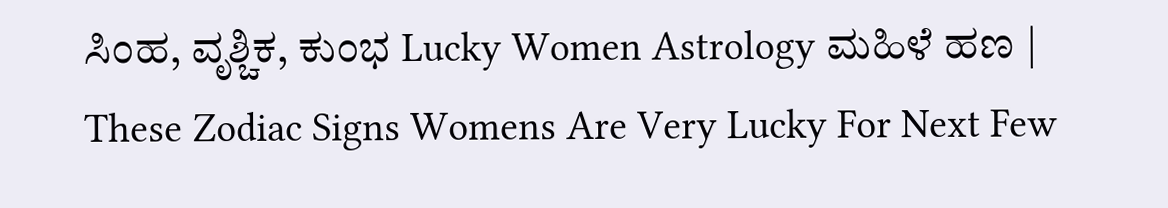ಸಿಂಹ, ವೃಶ್ಚಿಕ, ಕುಂಭ Lucky Women Astrology ಮಹಿಳೆ ಹಣ | These Zodiac Signs Womens Are Very Lucky For Next Few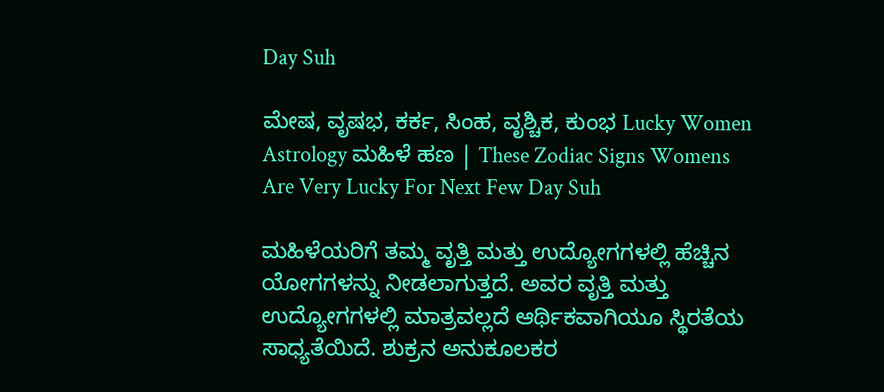Day Suh

ಮೇಷ, ವೃಷಭ, ಕರ್ಕ, ಸಿಂಹ, ವೃಶ್ಚಿಕ, ಕುಂಭ Lucky Women Astrology ಮಹಿಳೆ ಹಣ | These Zodiac Signs Womens Are Very Lucky For Next Few Day Suh

ಮಹಿಳೆಯರಿಗೆ ತಮ್ಮ ವೃತ್ತಿ ಮತ್ತು ಉದ್ಯೋಗಗಳಲ್ಲಿ ಹೆಚ್ಚಿನ ಯೋಗಗಳನ್ನು ನೀಡಲಾಗುತ್ತದೆ. ಅವರ ವೃತ್ತಿ ಮತ್ತು ಉದ್ಯೋಗಗಳಲ್ಲಿ ಮಾತ್ರವಲ್ಲದೆ ಆರ್ಥಿಕವಾಗಿಯೂ ಸ್ಥಿರತೆಯ ಸಾಧ್ಯತೆಯಿದೆ. ಶುಕ್ರನ ಅನುಕೂಲಕರ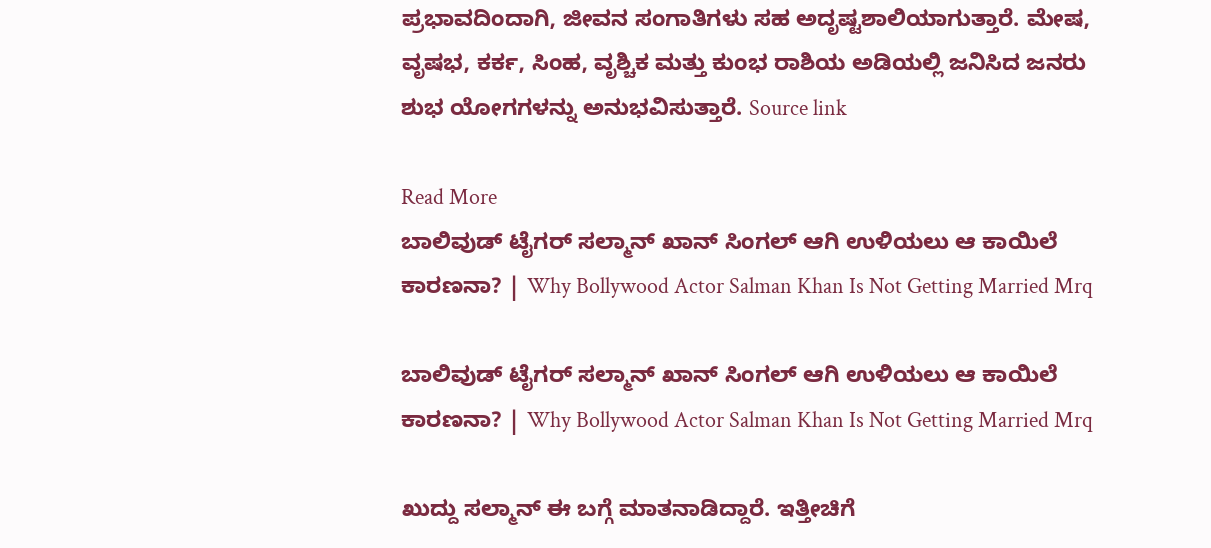ಪ್ರಭಾವದಿಂದಾಗಿ, ಜೀವನ ಸಂಗಾತಿಗಳು ಸಹ ಅದೃಷ್ಟಶಾಲಿಯಾಗುತ್ತಾರೆ. ಮೇಷ, ವೃಷಭ, ಕರ್ಕ, ಸಿಂಹ, ವೃಶ್ಚಿಕ ಮತ್ತು ಕುಂಭ ರಾಶಿಯ ಅಡಿಯಲ್ಲಿ ಜನಿಸಿದ ಜನರು ಶುಭ ಯೋಗಗಳನ್ನು ಅನುಭವಿಸುತ್ತಾರೆ. Source link

Read More
ಬಾಲಿವುಡ್ ಟೈಗರ್ ಸಲ್ಮಾನ್ ಖಾನ್ ಸಿಂಗಲ್ ಆಗಿ ಉಳಿಯಲು ಆ ಕಾಯಿಲೆ ಕಾರಣನಾ? | Why Bollywood Actor Salman Khan Is Not Getting Married Mrq

ಬಾಲಿವುಡ್ ಟೈಗರ್ ಸಲ್ಮಾನ್ ಖಾನ್ ಸಿಂಗಲ್ ಆಗಿ ಉಳಿಯಲು ಆ ಕಾಯಿಲೆ ಕಾರಣನಾ? | Why Bollywood Actor Salman Khan Is Not Getting Married Mrq

ಖುದ್ದು ಸಲ್ಮಾನ್ ಈ ಬಗ್ಗೆ ಮಾತನಾಡಿದ್ದಾರೆ. ಇತ್ತೀಚಿಗೆ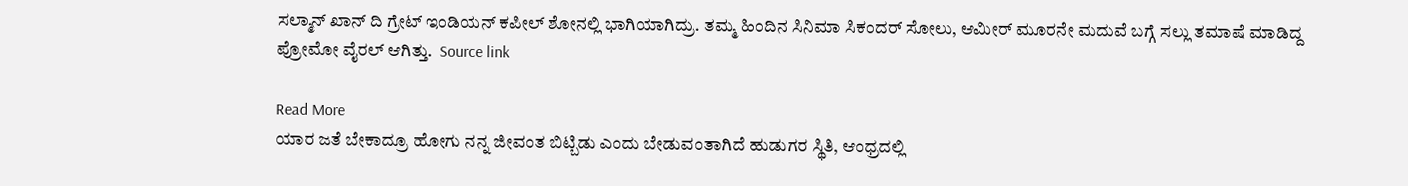ಸಲ್ಮಾನ್ ಖಾನ್ ದಿ ಗ್ರೇಟ್ ಇಂಡಿಯನ್ ಕಪೀಲ್ ಶೋನಲ್ಲಿ ಭಾಗಿಯಾಗಿದ್ರು. ತಮ್ಮ ಹಿಂದಿನ ಸಿನಿಮಾ ಸಿಕಂದರ್ ಸೋಲು, ಆಮೀರ್ ಮೂರನೇ ಮದುವೆ ಬಗ್ಗೆ ಸಲ್ಲು ತಮಾಷೆ ಮಾಡಿದ್ದ ಪ್ರೋಮೋ ವೈರಲ್ ಆಗಿತ್ತು.  Source link

Read More
ಯಾರ ಜತೆ ಬೇಕಾದ್ರೂ ಹೋಗು ನನ್ನ ಜೀವಂತ ಬಿಟ್ಬಿಡು ಎಂದು ಬೇಡುವಂತಾಗಿದೆ ಹುಡುಗರ ಸ್ಥಿತಿ, ಆಂಧ್ರದಲ್ಲಿ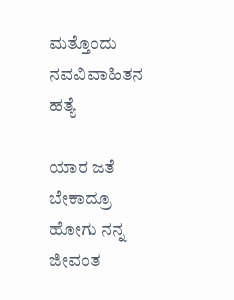ಮತ್ತೊಂದು ನವವಿವಾಹಿತನ ಹತ್ಯೆ

ಯಾರ ಜತೆ ಬೇಕಾದ್ರೂ ಹೋಗು ನನ್ನ ಜೀವಂತ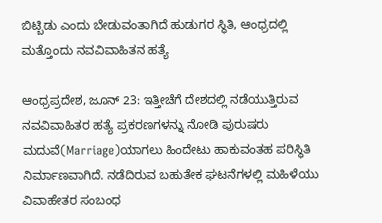ಬಿಟ್ಬಿಡು ಎಂದು ಬೇಡುವಂತಾಗಿದೆ ಹುಡುಗರ ಸ್ಥಿತಿ, ಆಂಧ್ರದಲ್ಲಿ ಮತ್ತೊಂದು ನವವಿವಾಹಿತನ ಹತ್ಯೆ

ಆಂಧ್ರಪ್ರದೇಶ, ಜೂನ್ 23: ಇತ್ತೀಚೆಗೆ ದೇಶದಲ್ಲಿ ನಡೆಯುತ್ತಿರುವ ನವವಿವಾಹಿತರ ಹತ್ಯೆ ಪ್ರಕರಣಗಳನ್ನು ನೋಡಿ ಪುರುಷರು ಮದುವೆ(Marriage)ಯಾಗಲು ಹಿಂದೇಟು ಹಾಕುವಂತಹ ಪರಿಸ್ಥಿತಿ ನಿರ್ಮಾಣವಾಗಿದೆ. ನಡೆದಿರುವ ಬಹುತೇಕ ಘಟನೆಗಳಲ್ಲಿ ಮಹಿಳೆಯು ವಿವಾಹೇತರ ಸಂಬಂಧ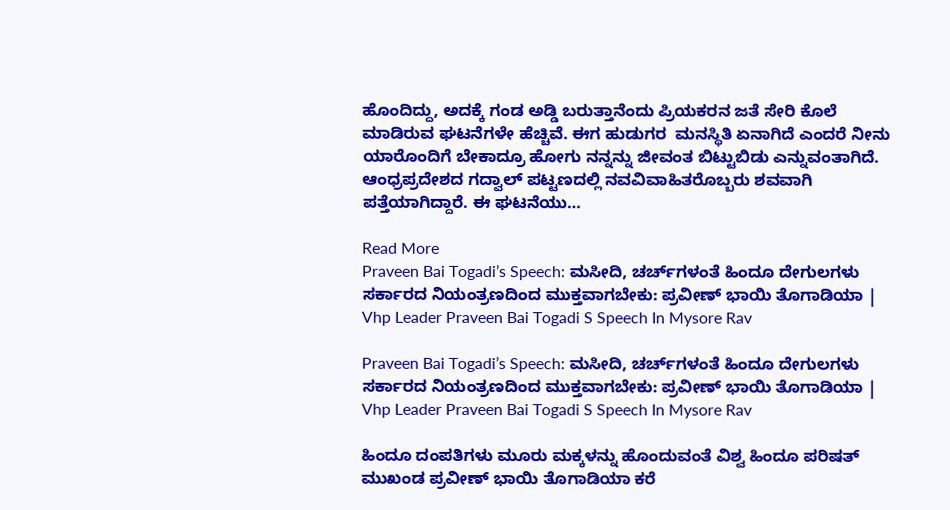ಹೊಂದಿದ್ದು, ಅದಕ್ಕೆ ಗಂಡ ಅಡ್ಡಿ ಬರುತ್ತಾನೆಂದು ಪ್ರಿಯಕರನ ಜತೆ ಸೇರಿ ಕೊಲೆ ಮಾಡಿರುವ ಘಟನೆಗಳೇ ಹೆಚ್ಚಿವೆ. ಈಗ ಹುಡುಗರ  ಮನಸ್ಥಿತಿ ಏನಾಗಿದೆ ಎಂದರೆ ನೀನು ಯಾರೊಂದಿಗೆ ಬೇಕಾದ್ರೂ ಹೋಗು ನನ್ನನ್ನು ಜೀವಂತ ಬಿಟ್ಟುಬಿಡು ಎನ್ನುವಂತಾಗಿದೆ. ಆಂಧ್ರಪ್ರದೇಶದ ಗದ್ವಾಲ್ ಪಟ್ಟಣದಲ್ಲಿ ನವವಿವಾಹಿತರೊಬ್ಬರು ಶವವಾಗಿ ಪತ್ತೆಯಾಗಿದ್ದಾರೆ. ಈ ಘಟನೆಯು…

Read More
Praveen Bai Togadi’s Speech: ಮಸೀದಿ, ಚರ್ಚ್‌ಗಳಂತೆ ಹಿಂದೂ ದೇಗುಲಗಳು ಸರ್ಕಾರದ ನಿಯಂತ್ರಣದಿಂದ ಮುಕ್ತವಾಗಬೇಕು: ಪ್ರವೀಣ್ ಭಾಯಿ ತೊಗಾಡಿಯಾ | Vhp Leader Praveen Bai Togadi S Speech In Mysore Rav

Praveen Bai Togadi’s Speech: ಮಸೀದಿ, ಚರ್ಚ್‌ಗಳಂತೆ ಹಿಂದೂ ದೇಗುಲಗಳು ಸರ್ಕಾರದ ನಿಯಂತ್ರಣದಿಂದ ಮುಕ್ತವಾಗಬೇಕು: ಪ್ರವೀಣ್ ಭಾಯಿ ತೊಗಾಡಿಯಾ | Vhp Leader Praveen Bai Togadi S Speech In Mysore Rav

ಹಿಂದೂ ದಂಪತಿಗಳು ಮೂರು ಮಕ್ಕಳನ್ನು ಹೊಂದುವಂತೆ ವಿಶ್ವ ಹಿಂದೂ ಪರಿಷತ್ ಮುಖಂಡ ಪ್ರವೀಣ್ ಭಾಯಿ ತೊಗಾಡಿಯಾ ಕರೆ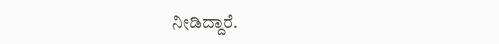ನೀಡಿದ್ದಾರೆ.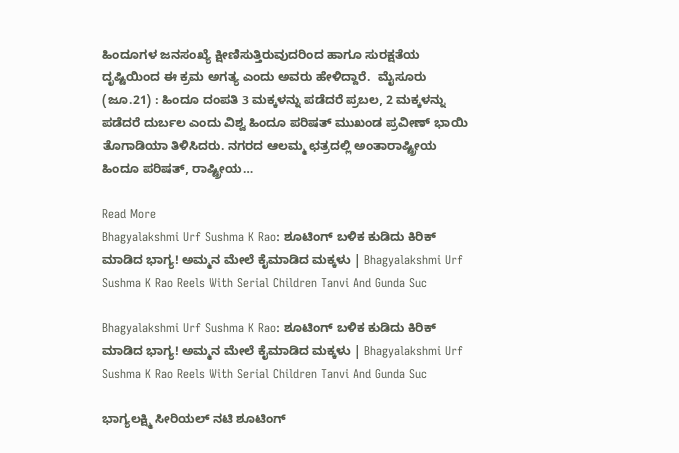ಹಿಂದೂಗಳ ಜನಸಂಖ್ಯೆ ಕ್ಷೀಣಿಸುತ್ತಿರುವುದರಿಂದ ಹಾಗೂ ಸುರಕ್ಷತೆಯ ದೃಷ್ಟಿಯಿಂದ ಈ ಕ್ರಮ ಅಗತ್ಯ ಎಂದು ಅವರು ಹೇಳಿದ್ದಾರೆ.  ಮೈಸೂರು (ಜೂ.21) : ಹಿಂದೂ ದಂಪತಿ 3 ಮಕ್ಕಳನ್ನು ಪಡೆದರೆ ಪ್ರಬಲ, 2 ಮಕ್ಕಳನ್ನು ಪಡೆದರೆ ದುರ್ಬಲ ಎಂದು ವಿಶ್ವ ಹಿಂದೂ ಪರಿಷತ್ ಮುಖಂಡ‌ ‌ಪ್ರವೀಣ್ ಭಾಯಿ ತೊಗಾಡಿಯಾ ತಿಳಿಸಿದರು. ನಗರದ ಆಲಮ್ಮ ಛತ್ರದಲ್ಲಿ ಅಂತಾರಾಷ್ಟ್ರೀಯ ಹಿಂದೂ ಪರಿಷತ್, ರಾಷ್ಟ್ರೀಯ…

Read More
Bhagyalakshmi Urf Sushma K Rao: ಶೂಟಿಂಗ್ ಬಳಿಕ ಕುಡಿದು ಕಿರಿಕ್ ಮಾಡಿದ ಭಾಗ್ಯ! ಅಮ್ಮನ ಮೇಲೆ ಕೈಮಾಡಿದ ಮಕ್ಕಳು | Bhagyalakshmi Urf Sushma K Rao Reels With Serial Children Tanvi And Gunda Suc

Bhagyalakshmi Urf Sushma K Rao: ಶೂಟಿಂಗ್ ಬಳಿಕ ಕುಡಿದು ಕಿರಿಕ್ ಮಾಡಿದ ಭಾಗ್ಯ! ಅಮ್ಮನ ಮೇಲೆ ಕೈಮಾಡಿದ ಮಕ್ಕಳು | Bhagyalakshmi Urf Sushma K Rao Reels With Serial Children Tanvi And Gunda Suc

ಭಾಗ್ಯಲಕ್ಷ್ಮಿ ಸೀರಿಯಲ್ ನಟಿ ಶೂಟಿಂಗ್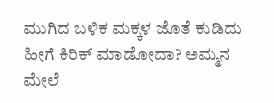ಮುಗಿದ ಬಳಿಕ ಮಕ್ಕಳ ಜೊತೆ ಕುಡಿದು ಹೀಗೆ ಕಿರಿಕ್ ಮಾಡೋದಾ? ಅಮ್ಮನ ಮೇಲೆ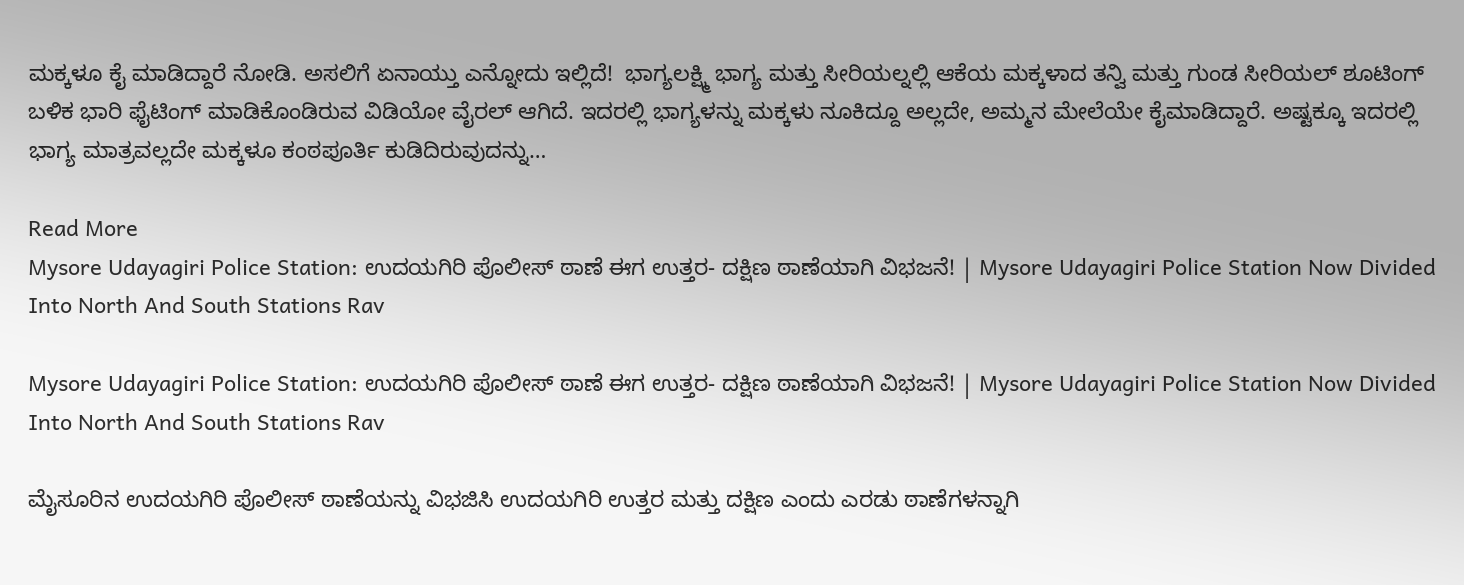ಮಕ್ಕಳೂ ಕೈ ಮಾಡಿದ್ದಾರೆ ನೋಡಿ. ಅಸಲಿಗೆ ಏನಾಯ್ತು ಎನ್ನೋದು ಇಲ್ಲಿದೆ!  ಭಾಗ್ಯಲಕ್ಷ್ಮಿ ಭಾಗ್ಯ ಮತ್ತು ಸೀರಿಯಲ್ನಲ್ಲಿ ಆಕೆಯ ಮಕ್ಕಳಾದ ತನ್ವಿ ಮತ್ತು ಗುಂಡ ಸೀರಿಯಲ್ ಶೂಟಿಂಗ್ ಬಳಿಕ ಭಾರಿ ಫೈಟಿಂಗ್ ಮಾಡಿಕೊಂಡಿರುವ ವಿಡಿಯೋ ವೈರಲ್ ಆಗಿದೆ. ಇದರಲ್ಲಿ ಭಾಗ್ಯಳನ್ನು ಮಕ್ಕಳು ನೂಕಿದ್ದೂ ಅಲ್ಲದೇ, ಅಮ್ಮನ ಮೇಲೆಯೇ ಕೈಮಾಡಿದ್ದಾರೆ. ಅಷ್ಟಕ್ಕೂ ಇದರಲ್ಲಿ ಭಾಗ್ಯ ಮಾತ್ರವಲ್ಲದೇ ಮಕ್ಕಳೂ ಕಂಠಪೂರ್ತಿ ಕುಡಿದಿರುವುದನ್ನು…

Read More
Mysore Udayagiri Police Station: ಉದಯಗಿರಿ ಪೊಲೀಸ್ ಠಾಣೆ ಈಗ ಉತ್ತರ- ದಕ್ಷಿಣ ಠಾಣೆಯಾಗಿ ವಿಭಜನೆ! | Mysore Udayagiri Police Station Now Divided Into North And South Stations Rav

Mysore Udayagiri Police Station: ಉದಯಗಿರಿ ಪೊಲೀಸ್ ಠಾಣೆ ಈಗ ಉತ್ತರ- ದಕ್ಷಿಣ ಠಾಣೆಯಾಗಿ ವಿಭಜನೆ! | Mysore Udayagiri Police Station Now Divided Into North And South Stations Rav

ಮೈಸೂರಿನ ಉದಯಗಿರಿ ಪೊಲೀಸ್ ಠಾಣೆಯನ್ನು ವಿಭಜಿಸಿ ಉದಯಗಿರಿ ಉತ್ತರ ಮತ್ತು ದಕ್ಷಿಣ ಎಂದು ಎರಡು ಠಾಣೆಗಳನ್ನಾಗಿ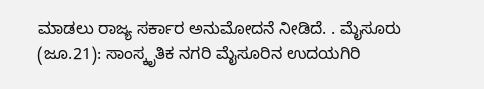ಮಾಡಲು ರಾಜ್ಯ ಸರ್ಕಾರ ಅನುಮೋದನೆ ನೀಡಿದೆ. . ಮೈಸೂರು (ಜೂ.21): ಸಾಂಸ್ಕೃತಿಕ ನಗರಿ ಮೈಸೂರಿನ ಉದಯಗಿರಿ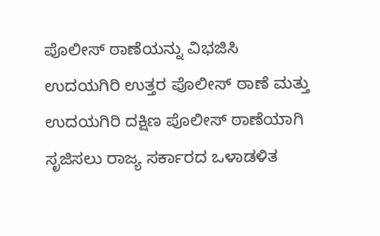ಪೊಲೀಸ್ ಠಾಣೆಯನ್ನು ವಿಭಜಿಸಿ ಉದಯಗಿರಿ ಉತ್ತರ ಪೊಲೀಸ್ ಠಾಣೆ ಮತ್ತು ಉದಯಗಿರಿ ದಕ್ಷಿಣ ಪೊಲೀಸ್ ಠಾಣೆಯಾಗಿ ಸೃಜಿಸಲು ರಾಜ್ಯ ಸರ್ಕಾರದ ಒಳಾಡಳಿತ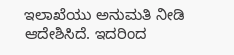ಇಲಾಖೆಯು ಅನುಮತಿ ನೀಡಿ ಆದೇಶಿಸಿದೆ. ಇದರಿಂದ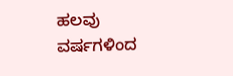ಹಲವು ವರ್ಷಗಳಿಂದ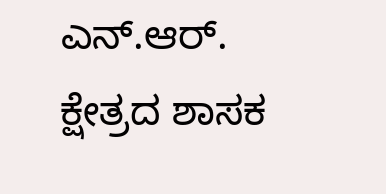ಎನ್.ಆರ್. ಕ್ಷೇತ್ರದ ಶಾಸಕ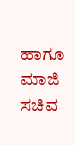ಹಾಗೂ ಮಾಜಿ ಸಚಿವ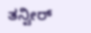ತನ್ವೀರ್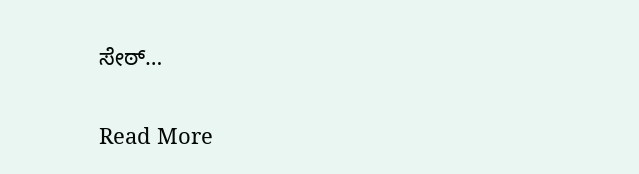ಸೇಠ್…

Read More